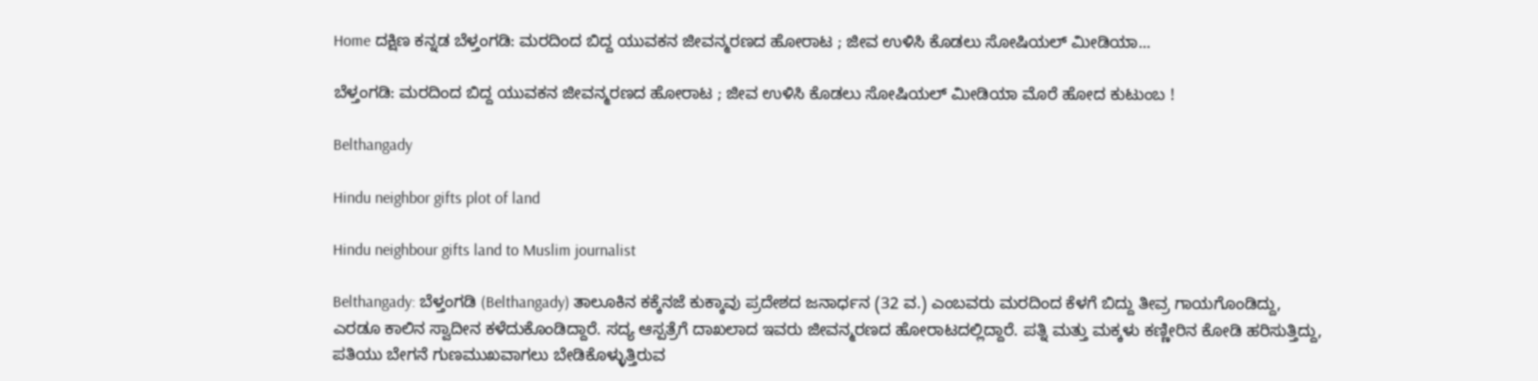Home ದಕ್ಷಿಣ ಕನ್ನಡ ಬೆಳ್ತಂಗಡಿ: ಮರದಿಂದ ಬಿದ್ದ ಯುವಕನ ಜೀವನ್ಮರಣದ ಹೋರಾಟ ; ಜೀವ ಉಳಿಸಿ ಕೊಡಲು ಸೋಷಿಯಲ್ ಮೀಡಿಯಾ...

ಬೆಳ್ತಂಗಡಿ: ಮರದಿಂದ ಬಿದ್ದ ಯುವಕನ ಜೀವನ್ಮರಣದ ಹೋರಾಟ ; ಜೀವ ಉಳಿಸಿ ಕೊಡಲು ಸೋಷಿಯಲ್ ಮೀಡಿಯಾ ಮೊರೆ ಹೋದ ಕುಟುಂಬ !

Belthangady

Hindu neighbor gifts plot of land

Hindu neighbour gifts land to Muslim journalist

Belthangady: ಬೆಳ್ತಂಗಡಿ (Belthangady) ತಾಲೂಕಿನ ಕಕ್ಕೆನಜೆ ಕುಕ್ಕಾವು ಪ್ರದೇಶದ ಜನಾರ್ಧನ (32 ವ.) ಎಂಬವರು ಮರದಿಂದ ಕೆಳಗೆ ಬಿದ್ದು ತೀವ್ರ ಗಾಯಗೊಂಡಿದ್ದು, ಎರಡೂ ಕಾಲಿನ ಸ್ವಾದೀನ ಕಳೆದುಕೊಂಡಿದ್ದಾರೆ. ಸದ್ಯ ಆಸ್ಪತ್ರೆಗೆ ದಾಖಲಾದ ಇವರು ಜೀವನ್ಮರಣದ ಹೋರಾಟದಲ್ಲಿದ್ದಾರೆ. ಪತ್ನಿ ಮತ್ತು ಮಕ್ಕಳು ಕಣ್ಣೀರಿನ ಕೋಡಿ ಹರಿಸುತ್ತಿದ್ದು, ಪತಿಯು ಬೇಗನೆ ಗುಣಮುಖವಾಗಲು ಬೇಡಿಕೊಳ್ಳುತ್ತಿರುವ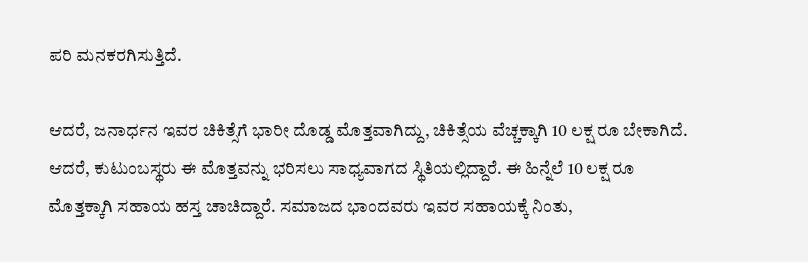ಪರಿ ಮನಕರಗಿಸುತ್ತಿದೆ.

ಆದರೆ, ಜನಾರ್ಧನ ಇವರ ಚಿಕಿತ್ಸೆಗೆ ಭಾರೀ ದೊಡ್ಡ ಮೊತ್ತವಾಗಿದ್ದು, ಚಿಕಿತ್ಸೆಯ ವೆಚ್ಚಕ್ಕಾಗಿ 10 ಲಕ್ಷ ರೂ ಬೇಕಾಗಿದೆ. ಆದರೆ, ಕುಟುಂಬಸ್ಥರು ಈ ಮೊತ್ತವನ್ನು ಭರಿಸಲು ಸಾಧ್ಯವಾಗದ ಸ್ಥಿತಿಯಲ್ಲಿದ್ದಾರೆ. ಈ ಹಿನ್ನೆಲೆ 10 ಲಕ್ಷ ರೂ ಮೊತ್ತಕ್ಕಾಗಿ ಸಹಾಯ ಹಸ್ತ ಚಾಚಿದ್ದಾರೆ. ಸಮಾಜದ ಭಾಂದವರು ಇವರ ಸಹಾಯಕ್ಕೆ ನಿಂತು,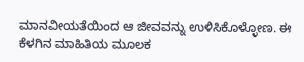ಮಾನವೀಯತೆಯಿಂದ ಆ ಜೀವವನ್ನು ಉಳಿಸಿಕೊಳ್ಳೋಣ. ಈ ಕೆಳಗಿನ ಮಾಹಿತಿಯ ಮೂಲಕ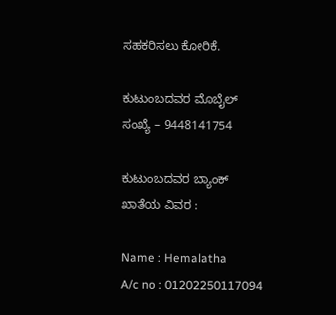ಸಹಕರಿಸಲು ಕೋರಿಕೆ.

ಕುಟುಂಬದವರ ಮೊಬೈಲ್ ಸಂಖ್ಯೆ – 9448141754

ಕುಟುಂಬದವರ ಬ್ಯಾಂಕ್ ಖಾತೆಯ ವಿವರ :

Name : Hemalatha
A/c no : 01202250117094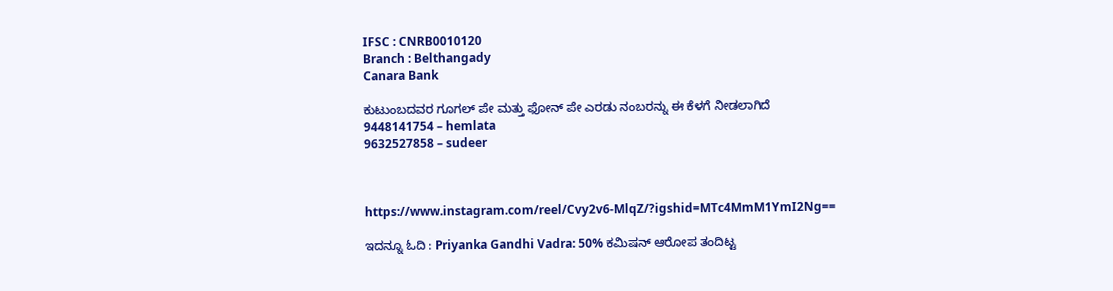IFSC : CNRB0010120
Branch : Belthangady
Canara Bank

ಕುಟುಂಬದವರ ಗೂಗಲ್ ಪೇ ಮತ್ತು ಫೋನ್ ಪೇ ಎರಡು ನಂಬರನ್ನು ಈ ಕೆಳಗೆ ನೀಡಲಾಗಿದೆ
9448141754 – hemlata
9632527858 – sudeer



https://www.instagram.com/reel/Cvy2v6-MlqZ/?igshid=MTc4MmM1YmI2Ng==

ಇದನ್ನೂ ಓದಿ : Priyanka Gandhi Vadra: 50% ಕಮಿಷನ್ ಆರೋಪ ತಂದಿಟ್ಟ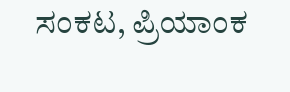ಸಂಕಟ, ಪ್ರಿಯಾಂಕ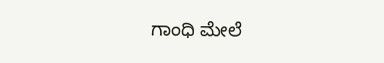ಗಾಂಧಿ ಮೇಲೆ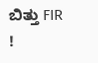ಬಿತ್ತು FIR !